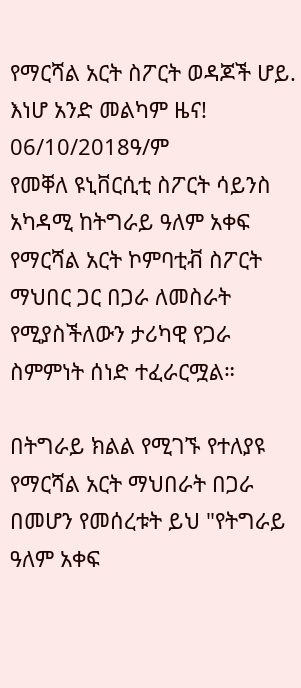የማርሻል አርት ስፖርት ወዳጆች ሆይ. እነሆ አንድ መልካም ዜና!
06/10/2018ዓ/ም
የመቐለ ዩኒቨርሲቲ ስፖርት ሳይንስ አካዳሚ ከትግራይ ዓለም አቀፍ የማርሻል አርት ኮምባቲቭ ስፖርት ማህበር ጋር በጋራ ለመስራት የሚያስችለውን ታሪካዊ የጋራ ስምምነት ሰነድ ተፈራርሟል።

በትግራይ ክልል የሚገኙ የተለያዩ የማርሻል አርት ማህበራት በጋራ በመሆን የመሰረቱት ይህ "የትግራይ ዓለም አቀፍ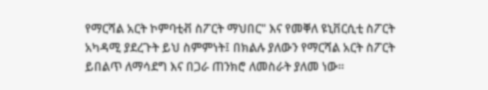የማርሻል አርት ኮምባቲቭ ስፖርት ማህበር" እና የመቐለ ዩኒቨርሲቲ ስፖርት አካዳሚ ያደረጉት ይህ ስምምነት፤ በክልሉ ያለውን የማርሻል አርት ስፖርት ይበልጥ ለማሳደግ እና በጋራ ጠንክሮ ለመስራት ያለመ ነው።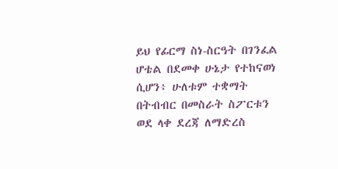ይህ የፊርማ ስነ-ስርዓት በገንፈል ሆቴል በደመቀ ሁኔታ የተከናወነ ሲሆን፥ ሁለቱም ተቋማት በትብብር በመስራት ስፖርቱን ወደ ላቀ ደረጃ ለማድረስ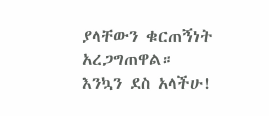ያላቸውን ቁርጠኝነት አረጋግጠዋል።
እንኳን ደስ አላችሁ!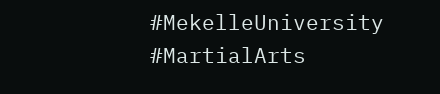#MekelleUniversity #MartialArts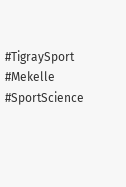#TigraySport #Mekelle #SportScience